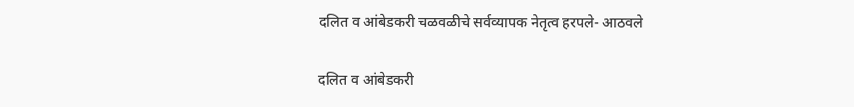दलित व आंबेडकरी चळवळीचे सर्वव्यापक नेतृत्व हरपले- आठवले

दलित व आंबेडकरी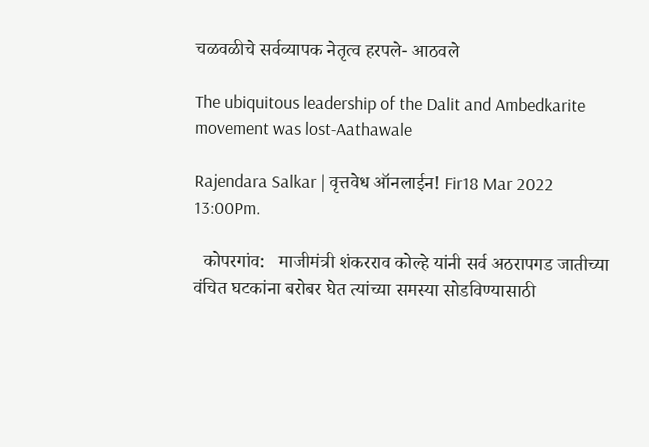चळवळीचे सर्वव्यापक नेतृत्व हरपले- आठवले

The ubiquitous leadership of the Dalit and Ambedkarite movement was lost-Aathawale

Rajendara Salkar | वृत्तवेध ऑनलाईन! Fir18 Mar 2022 13:00Pm.

  कोपरगांव:   माजीमंत्री शंकरराव कोल्हे यांनी सर्व अठरापगड जातीच्या वंचित घटकांना बरोबर घेत त्यांच्या समस्या सोडविण्यासाठी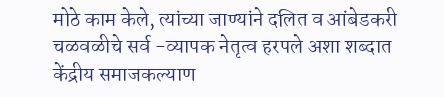मोठे काम केले, त्यांच्या जाण्यांने दलित व आंबेडकरी चळवळीचे सर्व -व्यापक नेतृत्व हरपले अशा शब्दात केंद्रीय समाजकल्याण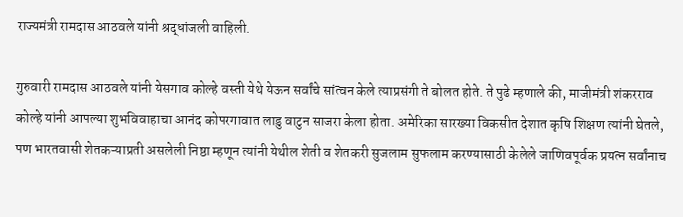राज्यमंत्री रामदास आठवले यांनी श्रद्धांजली वाहिली.

गुरुवारी रामदास आठवले यांनी येसगाव कोल्हे वस्ती येथे येऊन सर्वांचे सांत्वन केले त्याप्रसंगी ते बोलत होते. ते पुढे म्हणाले की, माजीमंत्री शंकरराव कोल्हे यांनी आपल्या शुभविवाहाचा आनंद कोपरगावात लाडु वाटुन साजरा केला होता. अमेरिका सारख्या विकसीत देशात कृषि शिक्षण त्यांनी घेतले, पण भारतवासी शेतकऱ्याप्रती असलेली निष्ठा म्हणून त्यांनी येथील शेती व शेतकरी सुजलाम सुफलाम करण्यासाठी केलेले जाणिवपूर्वक प्रयत्न सर्वांनाच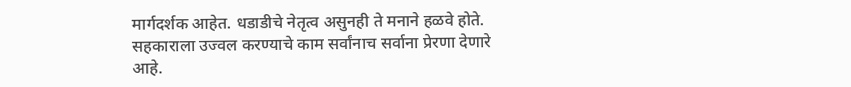मार्गदर्शक आहेत. धडाडीचे नेतृत्व असुनही ते मनाने हळवे होते. सहकाराला उज्वल करण्याचे काम सर्वांनाच सर्वाना प्रेरणा देणारे आहे.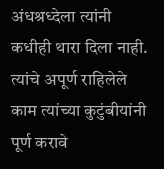अंधश्रध्देला त्यांनी कधीही थारा दिला नाही. त्यांचे अपूर्ण राहिलेले काम त्यांच्या कुटुंबीयांनी पूर्ण करावे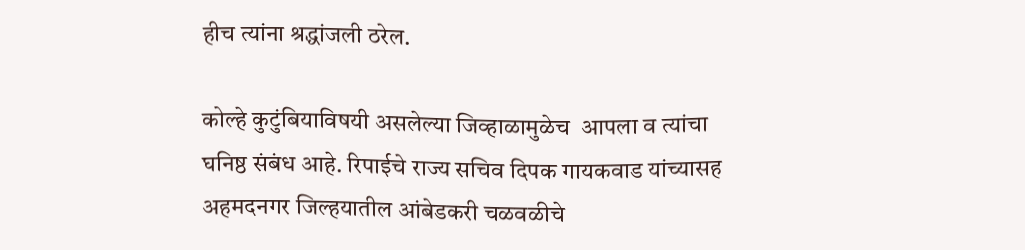हीच त्यांना श्रद्धांजली ठरेल.

कोल्हे कुटुंबियाविषयी असलेल्या जिव्हाळामुळेच  आपला व त्यांचा घनिष्ठ संबंध आहे. रिपाईचे राज्य सचिव दिपक गायकवाड यांच्यासह  अहमदनगर जिल्हयातील आंबेडकरी चळवळीचे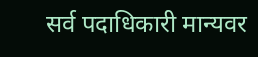सर्व पदाधिकारी मान्यवर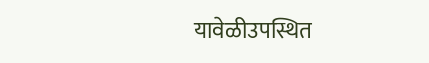यावेळीउपस्थित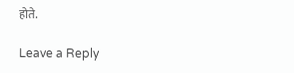होते.

Leave a Reply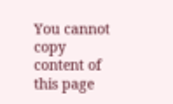You cannot copy content of this page